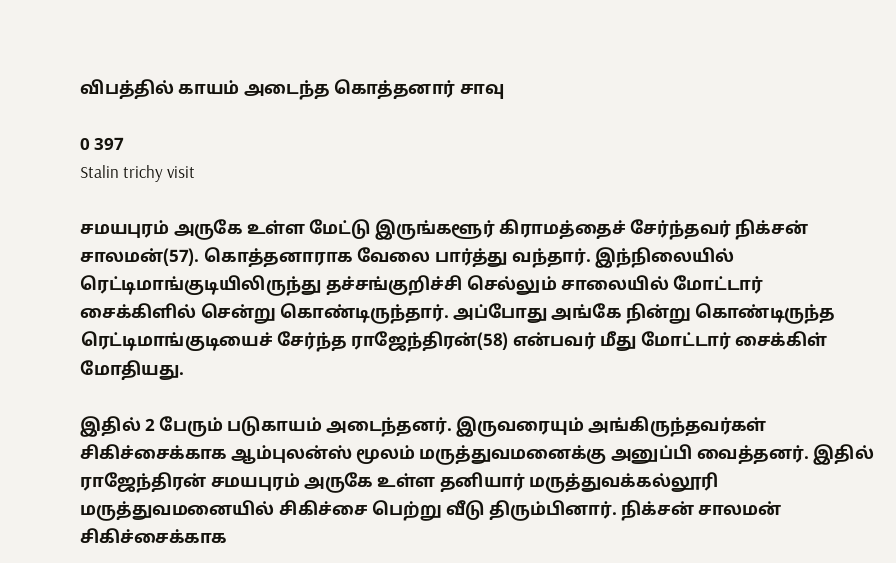விபத்தில் காயம் அடைந்த கொத்தனார் சாவு

0 397
Stalin trichy visit

சமயபுரம் அருகே உள்ள மேட்டு இருங்களூர் கிராமத்தைச் சேர்ந்தவர் நிக்சன் சாலமன்(57). கொத்தனாராக வேலை பார்த்து வந்தார். இந்நிலையில் ரெட்டிமாங்குடியிலிருந்து தச்சங்குறிச்சி செல்லும் சாலையில் மோட்டார் சைக்கிளில் சென்று கொண்டிருந்தார். அப்போது அங்கே நின்று கொண்டிருந்த ரெட்டிமாங்குடியைச் சேர்ந்த ராஜேந்திரன்(58) என்பவர் மீது மோட்டார் சைக்கிள் மோதியது.

இதில் 2 பேரும் படுகாயம் அடைந்தனர். இருவரையும் அங்கிருந்தவர்கள் சிகிச்சைக்காக ஆம்புலன்ஸ் மூலம் மருத்துவமனைக்கு அனுப்பி வைத்தனர். இதில் ராஜேந்திரன் சமயபுரம் அருகே உள்ள தனியார் மருத்துவக்கல்லூரி மருத்துவமனையில் சிகிச்சை பெற்று வீடு திரும்பினார். நிக்சன் சாலமன் சிகிச்சைக்காக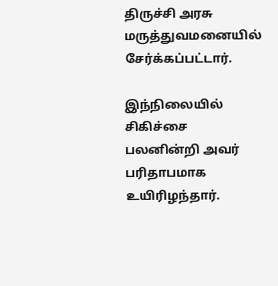திருச்சி அரசு மருத்துவமனையில் சேர்க்கப்பட்டார்.

இந்நிலையில் சிகிச்சை பலனின்றி அவர் பரிதாபமாக உயிரிழந்தார்.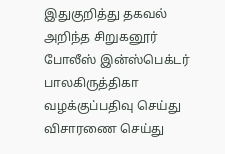இதுகுறித்து தகவல் அறிந்த சிறுகனூர் போலீஸ் இன்ஸ்பெக்டர் பாலகிருத்திகா வழக்குப்பதிவு செய்து விசாரணை செய்து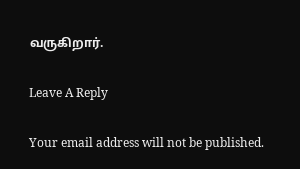வருகிறார்.

Leave A Reply

Your email address will not be published.